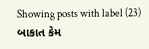Showing posts with label (23) બાકાત કેમ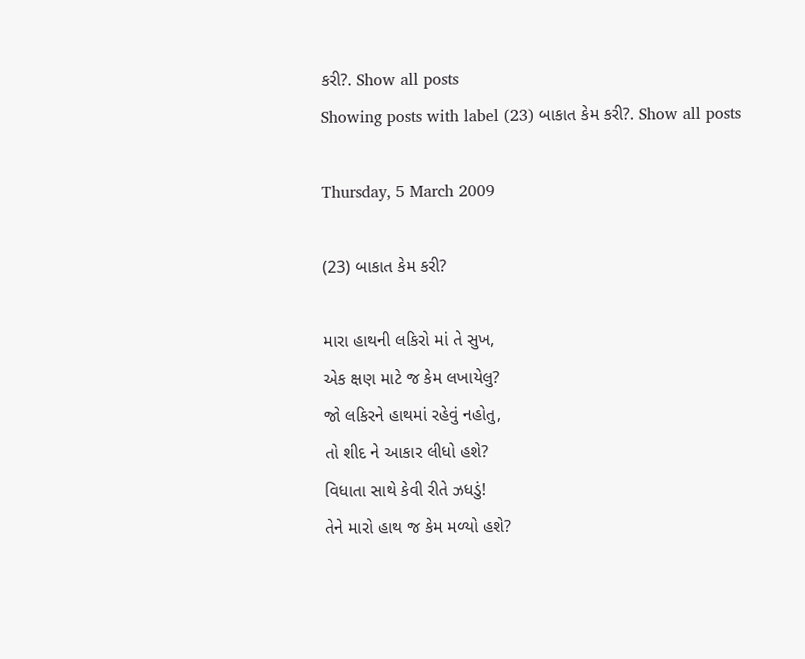કરી?. Show all posts
Showing posts with label (23) બાકાત કેમ કરી?. Show all posts

Thursday, 5 March 2009

(23) બાકાત કેમ કરી?

મારા હાથની લકિરો માં તે સુખ,
એક ક્ષણ માટે જ કેમ લખાયેલુ?
જો લકિરને હાથમાં રહેવું નહોતુ,
તો શીદ ને આકાર લીધો હશે?
વિધાતા સાથે કેવી રીતે ઝધડું!
તેને મારો હાથ જ કેમ મળ્યો હશે?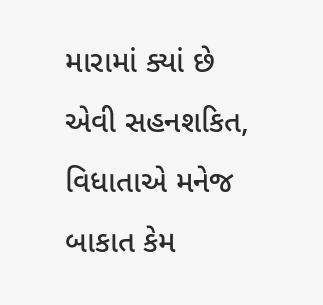મારામાં ક્યાં છે એવી સહનશકિત,
વિધાતાએ મનેજ બાકાત કેમ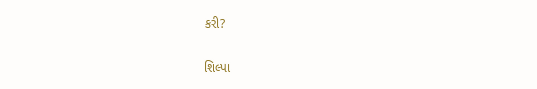કરી?

શિલ્પા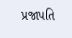પ્રજાપતિ